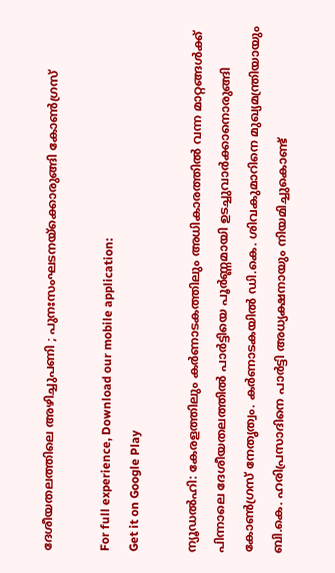ദേശീയതലത്തിലെ അഴിച്ചുപണി ; പുനഃസംഘടനയ്ക്കൊരുങ്ങി കോൺഗ്രസ്

For full experience, Download our mobile application:
Get it on Google Play

ന്യൂഡൽഹി: കേരളത്തിലും കർണാടകത്തിലും അധികാരത്തിൽ വന്ന മാറ്റങ്ങൾക്ക് പിന്നാലെ ദേശീയതലത്തിൽ പാർട്ടിയെ പൂർണ്ണമായി ഉടച്ചുവാർക്കാനൊരുങ്ങി കോൺഗ്രസ് നേതൃത്വം. കർണാടകയിൽ ഡി.കെ. ശിവകുമാറിനെ മുഖ്യമന്ത്രിയായും ബി.കെ. ഹരിപ്രസാദിനെ പാർട്ടി അധ്യക്ഷനായും നിയമിച്ചുകൊണ്ട്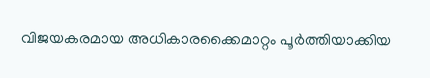വിജയകരമായ അധികാരക്കൈമാറ്റം പൂർത്തിയാക്കിയ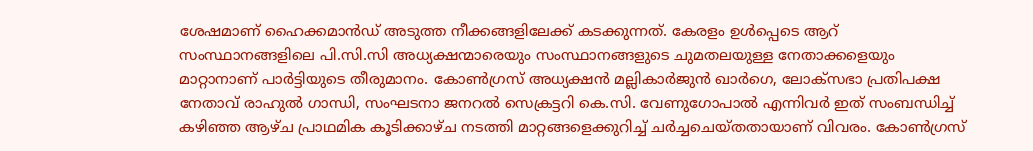ശേഷമാണ് ഹൈക്കമാൻഡ് അടുത്ത നീക്കങ്ങളിലേക്ക് കടക്കുന്നത്. കേരളം ഉൾപ്പെടെ ആറ് സംസ്ഥാനങ്ങളിലെ പി.സി.സി അധ്യക്ഷന്മാരെയും സംസ്ഥാനങ്ങളുടെ ചുമതലയുള്ള നേതാക്കളെയും മാറ്റാനാണ് പാർട്ടിയുടെ തീരുമാനം. കോൺഗ്രസ് അധ്യക്ഷൻ മല്ലികാർജുൻ ഖാർഗെ, ലോക്‌സഭാ പ്രതിപക്ഷ നേതാവ് രാഹുൽ ഗാന്ധി, സംഘടനാ ജനറൽ സെക്രട്ടറി കെ.സി. വേണുഗോപാൽ എന്നിവർ ഇത് സംബന്ധിച്ച് കഴിഞ്ഞ ആഴ്ച പ്രാഥമിക കൂടിക്കാഴ്ച നടത്തി മാറ്റങ്ങളെക്കുറിച്ച് ചർച്ചചെയ്തതായാണ് വിവരം. കോൺഗ്രസ്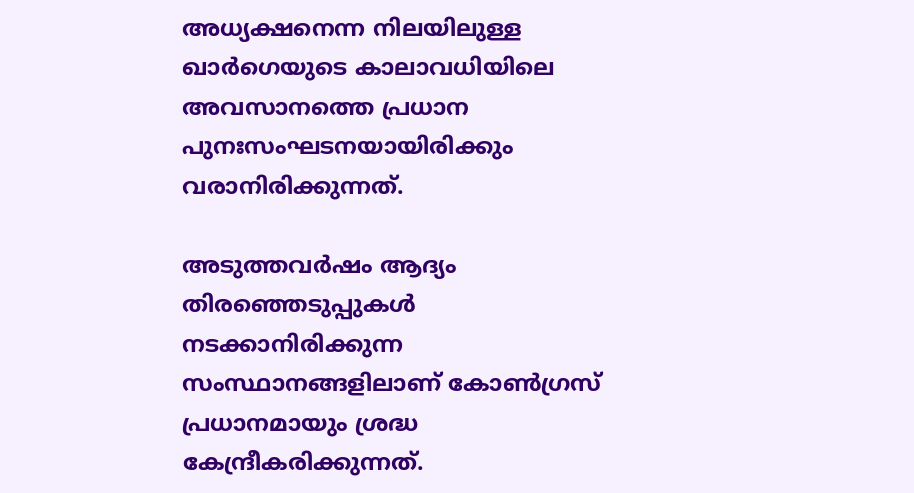അധ്യക്ഷനെന്ന നിലയിലുള്ള ഖാർഗെയുടെ കാലാവധിയിലെ അവസാനത്തെ പ്രധാന പുനഃസംഘടനയായിരിക്കും വരാനിരിക്കുന്നത്.

അടുത്തവർഷം ആദ്യം തിരഞ്ഞെടുപ്പുകൾ നടക്കാനിരിക്കുന്ന സംസ്ഥാനങ്ങളിലാണ് കോൺഗ്രസ് പ്രധാനമായും ശ്രദ്ധ കേന്ദ്രീകരിക്കുന്നത്.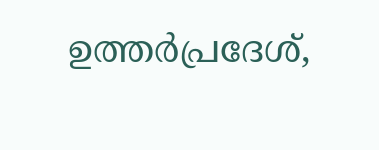ഉത്തർപ്രദേശ്,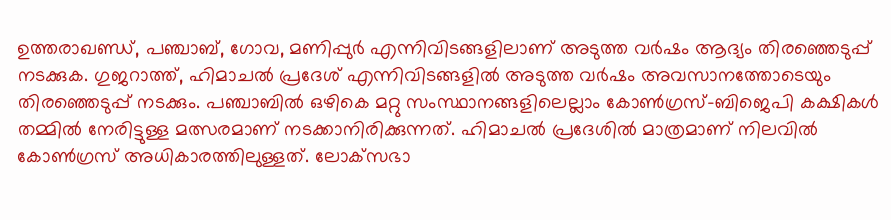ഉത്തരാഖണ്ഡ്, പഞ്ചാബ്, ഗോവ, മണിപ്പുർ എന്നിവിടങ്ങളിലാണ് അടുത്ത വർഷം ആദ്യം തിരഞ്ഞെടുപ്പ് നടക്കുക. ഗുജറാത്ത്, ഹിമാചൽ പ്രദേശ് എന്നിവിടങ്ങളിൽ അടുത്ത വർഷം അവസാനത്തോടെയും തിരഞ്ഞെടുപ്പ് നടക്കും. പഞ്ചാബിൽ ഒഴികെ മറ്റു സംസ്ഥാനങ്ങളിലെല്ലാം കോൺഗ്രസ്-ബിജെപി കക്ഷികൾ തമ്മിൽ നേരിട്ടുള്ള മത്സരമാണ് നടക്കാനിരിക്കുന്നത്. ഹിമാചൽ പ്രദേശിൽ മാത്രമാണ് നിലവിൽ കോൺഗ്രസ് അധികാരത്തിലുള്ളത്. ലോക്‌സഭാ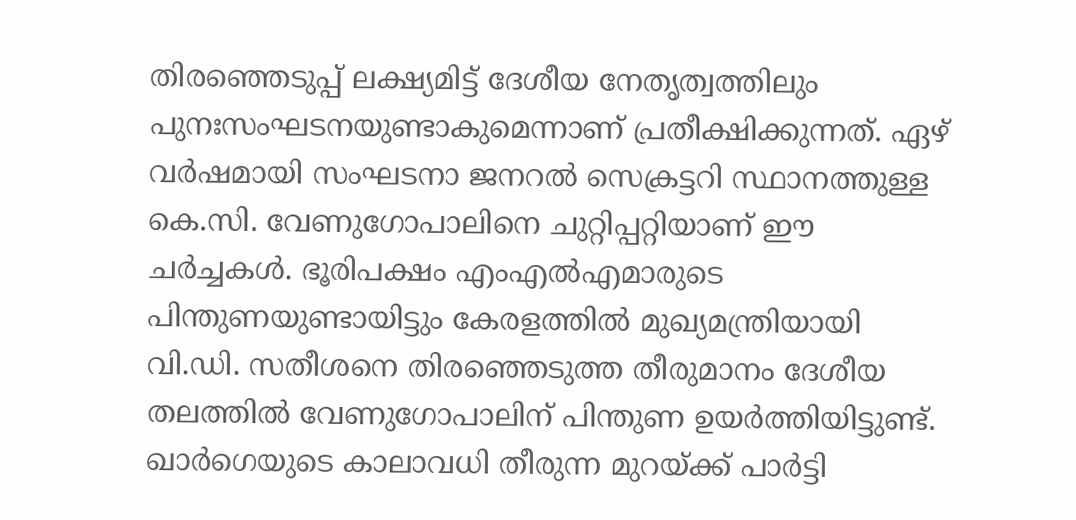തിരഞ്ഞെടുപ്പ് ലക്ഷ്യമിട്ട് ദേശീയ നേതൃത്വത്തിലും പുനഃസംഘടനയുണ്ടാകുമെന്നാണ് പ്രതീക്ഷിക്കുന്നത്. ഏഴ് വർഷമായി സംഘടനാ ജനറൽ സെക്രട്ടറി സ്ഥാനത്തുള്ള കെ.സി. വേണുഗോപാലിനെ ചുറ്റിപ്പറ്റിയാണ് ഈ ചർച്ചകൾ. ഭൂരിപക്ഷം എംഎൽഎമാരുടെ പിന്തുണയുണ്ടായിട്ടും കേരളത്തിൽ മുഖ്യമന്ത്രിയായി വി.ഡി. സതീശനെ തിരഞ്ഞെടുത്ത തീരുമാനം ദേശീയ തലത്തിൽ വേണുഗോപാലിന് പിന്തുണ ഉയർത്തിയിട്ടുണ്ട്. ഖാർഗെയുടെ കാലാവധി തീരുന്ന മുറയ്ക്ക് പാർട്ടി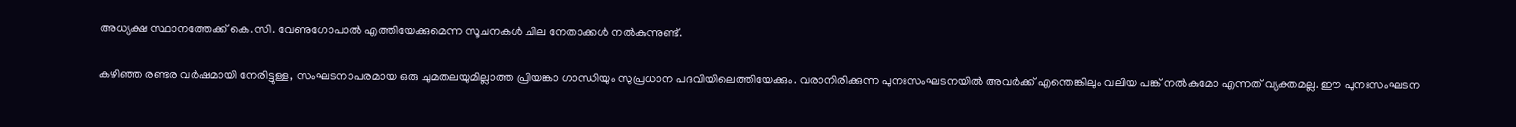അധ്യക്ഷ സ്ഥാനത്തേക്ക് കെ.സി. വേണുഗോപാൽ എത്തിയേക്കുമെന്ന സൂചനകൾ ചില നേതാക്കൾ നൽകുന്നുണ്ട്.

കഴിഞ്ഞ രണ്ടര വർഷമായി നേരിട്ടുള്ള, സംഘടനാപരമായ ഒരു ചുമതലയുമില്ലാത്ത പ്രിയങ്കാ ഗാന്ധിയും സുപ്രധാന പദവിയിലെത്തിയേക്കും. വരാനിരിക്കുന്ന പുനഃസംഘടനയിൽ അവർക്ക് എന്തെങ്കിലും വലിയ പങ്ക് നൽകുമോ എന്നത് വ്യക്തമല്ല. ഈ പുനഃസംഘടന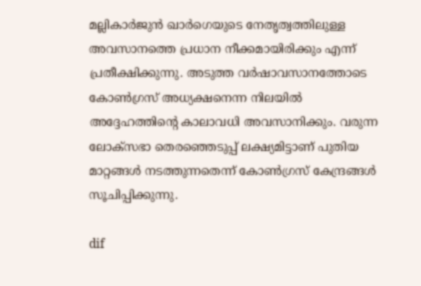മല്ലികാർജുൻ ഖാർഗെയുടെ നേതൃത്വത്തിലുള്ള അവസാനത്തെ പ്രധാന നീക്കമായിരിക്കും എന്ന് പ്രതീക്ഷിക്കുന്നു. അടുത്ത വർഷാവസാനത്തോടെ കോൺഗ്രസ് അധ്യക്ഷനെന്ന നിലയിൽ അദ്ദേഹത്തിന്റെ കാലാവധി അവസാനിക്കും. വരുന്ന ലോക്സഭാ തെരഞ്ഞെടുപ്പ് ലക്ഷ്യമിട്ടാണ് പുതിയ മാറ്റങ്ങൾ നടത്തുന്നതെന്ന് കോൺഗ്രസ് കേന്ദ്രങ്ങൾ സൂചിപ്പിക്കുന്നു.

dif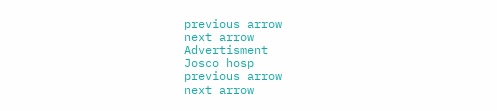previous arrow
next arrow
Advertisment
Josco hosp
previous arrow
next arrow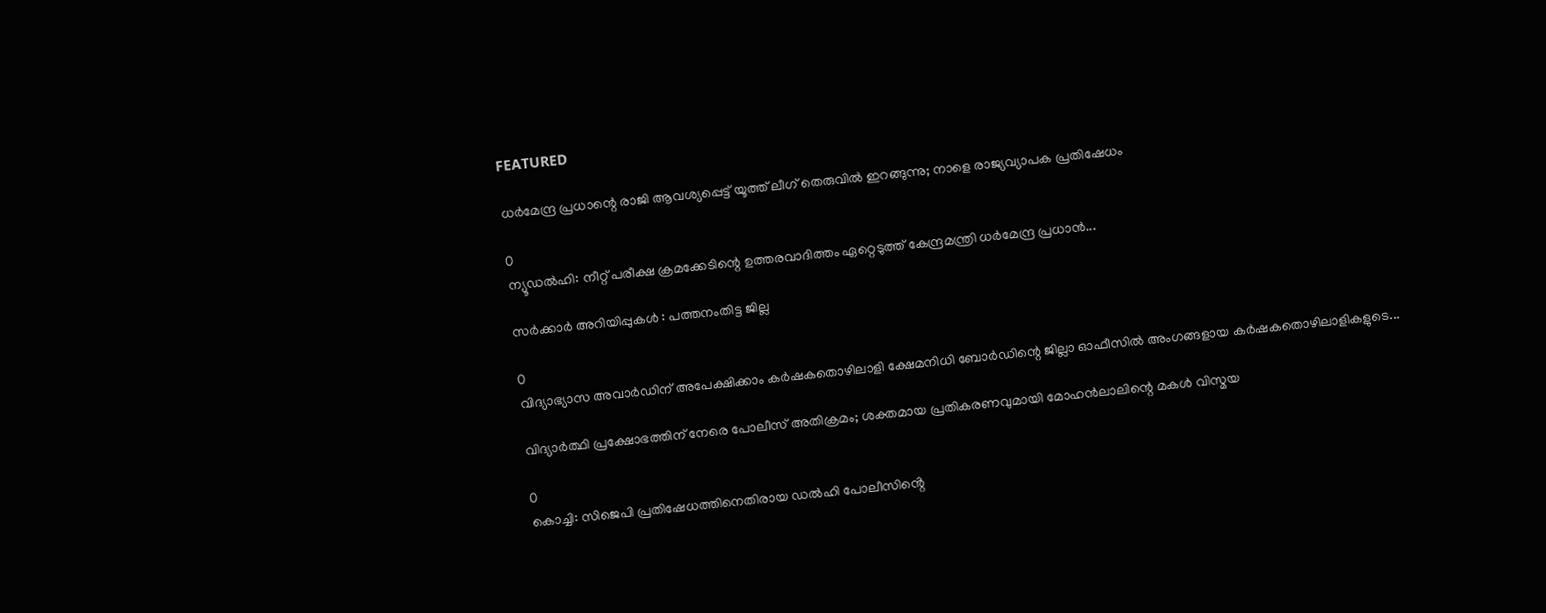FEATURED

ധർമേന്ദ്ര പ്രധാന്റെ രാജി ആവശ്യപ്പെട്ട് യൂത്ത് ലീഗ് തെരുവിൽ ഇറങ്ങുന്നു; നാളെ രാജ്യവ്യാപക പ്രതിഷേധം

0
ന്യൂഡൽഹി: നീറ്റ് പരീക്ഷ ക്രമക്കേടിന്റെ ഉത്തരവാദിത്തം ഏറ്റെടുത്ത് കേന്ദ്രമന്ത്രി ധർമേന്ദ്ര പ്രധാൻ...

സര്‍ക്കാര്‍ അറിയിപ്പുകള്‍ : പത്തനംതിട്ട ജില്ല

0
വിദ്യാഭ്യാസ അവാര്‍ഡിന് അപേക്ഷിക്കാം കര്‍ഷകതൊഴിലാളി ക്ഷേമനിധി ബോര്‍ഡിന്റെ ജില്ലാ ഓഫീസില്‍ അംഗങ്ങളായ കര്‍ഷകതൊഴിലാളികളുടെ...

വിദ്യാർത്ഥി പ്രക്ഷോഭത്തിന് നേരെ പോലീസ് അതിക്രമം; ശക്തമായ പ്രതികരണവുമായി മോഹൻലാലിന്റെ മകൾ വിസ്മയ

0
കൊച്ചി: സിജെപി പ്രതിഷേധത്തിനെതിരായ ഡൽഹി പോലീസിൻ്റെ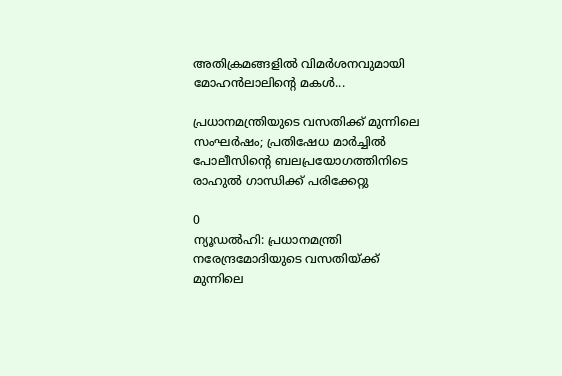അതിക്രമങ്ങളിൽ വിമർ‌ശനവുമായി മോഹൻലാലിൻ്റെ മകൾ...

പ്രധാനമന്ത്രിയുടെ വസതിക്ക് മുന്നിലെ സംഘർഷം; പ്രതിഷേധ മാർച്ചിൽ പോലീസിന്റെ ബലപ്രയോഗത്തിനിടെ രാഹുൽ ഗാന്ധിക്ക് പരിക്കേറ്റു

0
ന്യൂഡല്‍ഹി: പ്രധാനമന്ത്രി നരേന്ദ്രമോദിയുടെ വസതിയ്ക്ക് മുന്നിലെ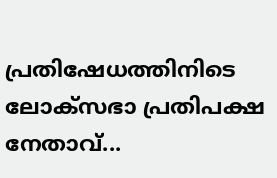പ്രതിഷേധത്തിനിടെ ലോക്‌സഭാ പ്രതിപക്ഷ നേതാവ്...